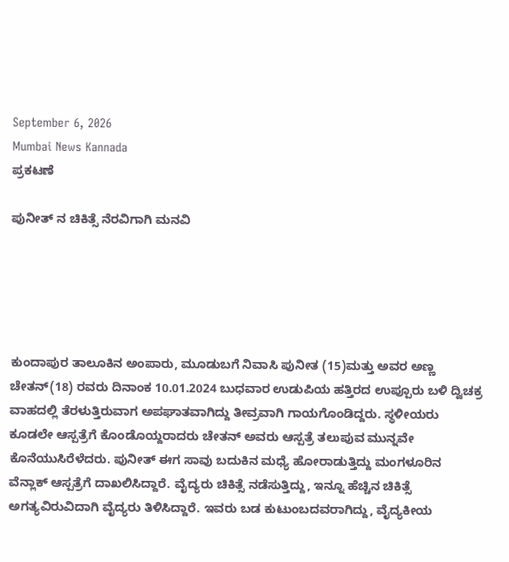September 6, 2026
Mumbai News Kannada
ಪ್ರಕಟಣೆ

ಪುನೀತ್ ನ ಚಿಕಿತ್ಸೆ ನೆರವಿಗಾಗಿ ಮನವಿ





ಕುಂದಾಪುರ ತಾಲೂಕಿನ ಅಂಪಾರು, ಮೂಡುಬಗೆ ನಿವಾಸಿ ಪುನೀತ (15)ಮತ್ತು ಅವರ ಅಣ್ಣ ಚೇತನ್(18) ರವರು ದಿನಾಂಕ 10.01.2024 ಬುಧವಾರ ಉಡುಪಿಯ ಹತ್ತಿರದ ಉಪ್ಪೂರು ಬಳಿ ದ್ವಿಚಕ್ರ ವಾಹದಲ್ಲಿ ತೆರಳುತ್ತಿರುವಾಗ ಅಪಘಾತವಾಗಿದ್ದು ತೀವ್ರವಾಗಿ ಗಾಯಗೊಂಡಿದ್ದರು‌. ಸ್ಥಳೀಯರು ಕೂಡಲೇ ಆಸ್ಪತ್ರೆಗೆ ಕೊಂಡೊಯ್ದರಾದರು ಚೇತನ್ ಅವರು ಆಸ್ಪತ್ರೆ ತಲುಪುವ ಮುನ್ನವೇ ಕೊನೆಯುಸಿರೆಳೆದರು. ಪುನೀತ್ ಈಗ ಸಾವು ಬದುಕಿನ ಮಧ್ಯೆ ಹೋರಾಡುತ್ತಿದ್ದು ಮಂಗಳೂರಿನ ವೆನ್ಲಾಕ್ ಆಸ್ಪತ್ರೆಗೆ ದಾಖಲಿಸಿದ್ದಾರೆ. ವೈದ್ಯರು ಚಿಕಿತ್ಸೆ ನಡೆಸುತ್ತಿದ್ದು, ಇನ್ನೂ ಹೆಚ್ಚಿನ ಚಿಕಿತ್ಸೆ ಅಗತ್ಯವಿರುವಿದಾಗಿ ವೈದ್ಯರು ತಿಳಿಸಿದ್ದಾರೆ. ಇವರು ಬಡ ಕುಟುಂಬದವರಾಗಿದ್ದು, ವೈದ್ಯಕೀಯ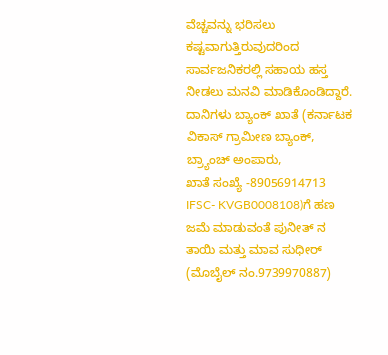ವೆಚ್ಚವನ್ನು ಭರಿಸಲು ಕಷ್ಟವಾಗುತ್ತಿರುವುದರಿಂದ ಸಾರ್ವಜನಿಕರಲ್ಲಿ ಸಹಾಯ ಹಸ್ತ ನೀಡಲು ಮನವಿ ಮಾಡಿಕೊಂಡಿದ್ದಾರೆ.
ದಾನಿಗಳು ಬ್ಯಾಂಕ್ ಖಾತೆ (ಕರ್ನಾಟಕ ವಿಕಾಸ್ ಗ್ರಾಮೀಣ ಬ್ಯಾಂಕ್, ಬ್ರ್ಯಾಂಚ್ ಅಂಪಾರು,
ಖಾತೆ ಸಂಖ್ಯೆ -89056914713
IFSC- KVGB0008108)ಗೆ ಹಣ ಜಮೆ ಮಾಡುವಂತೆ ಪುನೀತ್ ನ ತಾಯಿ ಮತ್ತು ಮಾವ ಸುಧೀರ್ (ಮೊಬೈಲ್ ನಂ.9739970887)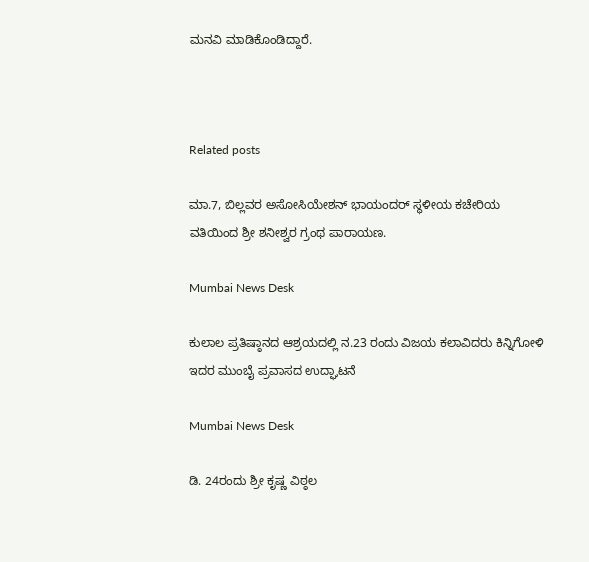ಮನವಿ ಮಾಡಿಕೊಂಡಿದ್ದಾರೆ.



Related posts

ಮಾ.7, ಬಿಲ್ಲವರ ಅಸೋಸಿಯೇಶನ್ ಭಾಯಂದರ್ ಸ್ಥಳೀಯ ಕಚೇರಿಯ ವತಿಯಿಂದ ಶ್ರೀ ಶನೀಶ್ವರ ಗ್ರಂಥ ಪಾರಾಯಣ.

Mumbai News Desk

ಕುಲಾಲ ಪ್ರತಿಷ್ಠಾನದ ಆಶ್ರಯದಲ್ಲಿ ನ.23 ರಂದು ವಿಜಯ ಕಲಾವಿದರು ಕಿನ್ನಿಗೋಳಿ ಇದರ ಮುಂಬೈ ಪ್ರವಾಸದ ಉದ್ಘಾಟನೆ

Mumbai News Desk

ಡಿ. 24ರಂದು ಶ್ರೀ ಕೃಷ್ಣ ವಿಠ್ಠಲ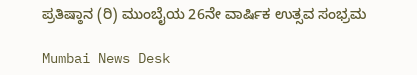ಪ್ರತಿಷ್ಠಾನ (ರಿ) ಮುಂಬೈಯ 26ನೇ ವಾರ್ಷಿಕ ಉತ್ಸವ ಸಂಭ್ರಮ

Mumbai News Desk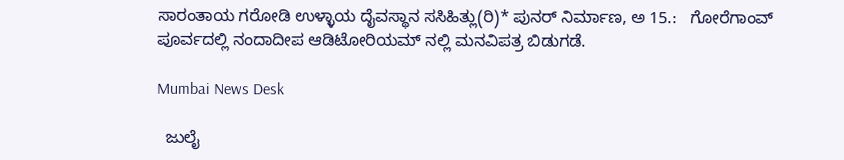ಸಾರಂತಾಯ ಗರೋಡಿ ಉಳ್ಳಾಯ ದೈವಸ್ಥಾನ ಸಸಿಹಿತ್ಲು(ರಿ)* ಪುನರ್ ನಿರ್ಮಾಣ, ಅ 15.:   ಗೋರೆಗಾಂವ್ ಪೂರ್ವದಲ್ಲಿ ನಂದಾದೀಪ ಆಡಿಟೋರಿಯಮ್ ನಲ್ಲಿ ಮನವಿಪತ್ರ ಬಿಡುಗಡೆ.

Mumbai News Desk

  ಜುಲೈ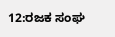12:ರಜಕ ಸಂಘ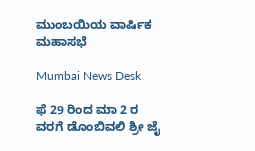ಮುಂಬಯಿಯ ವಾರ್ಷಿಕ ಮಹಾಸಭೆ

Mumbai News Desk

ಫೆ 29 ರಿಂದ ಮಾ 2 ರ ವರಗೆ ಡೊಂಬಿವಲಿ ಶ್ರೀ ಜೈ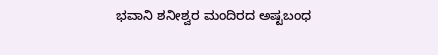ಭವಾನಿ ಶನೀಶ್ವರ ಮಂದಿರದ ಅಷ್ಟಬಂಧ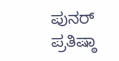ಪುನರ್‌ ಪ್ರತಿಷ್ಠಾ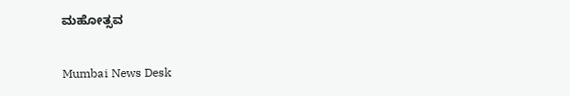ಮಹೋತ್ಸವ

Mumbai News Desk